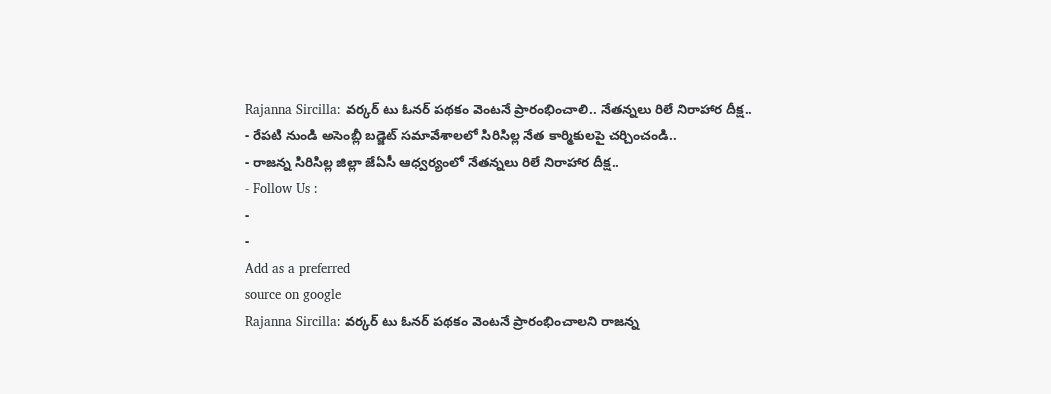Rajanna Sircilla: వర్కర్ టు ఓనర్ పథకం వెంటనే ప్రారంభించాలి.. నేతన్నలు రిలే నిరాహార దీక్ష..
- రేపటి నుండి అసెంబ్లీ బడ్జెట్ సమావేశాలలో సిరిసిల్ల నేత కార్మికులపై చర్చించండి..
- రాజన్న సిరిసిల్ల జిల్లా జేఏసీ ఆధ్వర్యంలో నేతన్నలు రిలే నిరాహార దీక్ష..
- Follow Us :
-
-
Add as a preferred
source on google
Rajanna Sircilla: వర్కర్ టు ఓనర్ పథకం వెంటనే ప్రారంభించాలని రాజన్న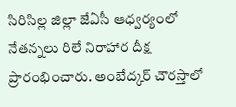సిరిసిల్ల జిల్లా జేఏసీ ఆధ్వర్యంలో నేతన్నలు రిలే నిరాహార దీక్ష ప్రారంభించారు. అంబేద్కర్ చౌరస్తాలో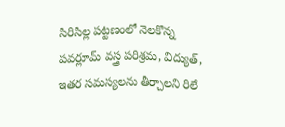సిరిసిల్ల పట్టణంలో నెలకొన్న పవర్లూమ్ వస్త్ర పరిశ్రమ, విద్యుత్, ఇతర సమస్యలను తీర్చాలని రిలే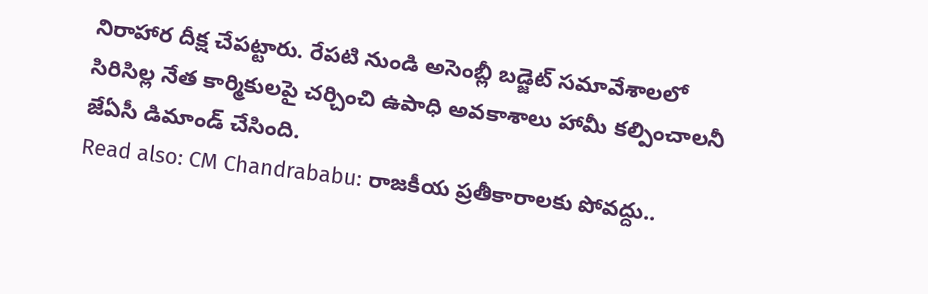నిరాహార దీక్ష చేపట్టారు. రేపటి నుండి అసెంబ్లీ బడ్జెట్ సమావేశాలలో సిరిసిల్ల నేత కార్మికులపై చర్చించి ఉపాధి అవకాశాలు హామీ కల్పించాలనీ జేఏసీ డిమాండ్ చేసింది.
Read also: CM Chandrababu: రాజకీయ ప్రతీకారాలకు పోవద్దు..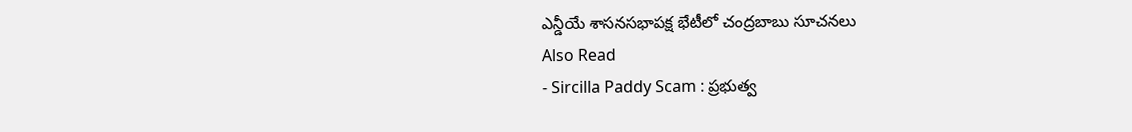ఎన్డీయే శాసనసభాపక్ష భేటీలో చంద్రబాబు సూచనలు
Also Read
- Sircilla Paddy Scam : ప్రభుత్వ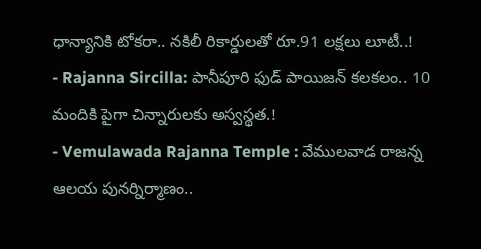ధాన్యానికి టోకరా.. నకిలీ రికార్డులతో రూ.91 లక్షలు లూటీ..!
- Rajanna Sircilla: పానీపూరి ఫుడ్ పాయిజన్ కలకలం.. 10 మందికి పైగా చిన్నారులకు అస్వస్థత.!
- Vemulawada Rajanna Temple : వేములవాడ రాజన్న ఆలయ పునర్నిర్మాణం..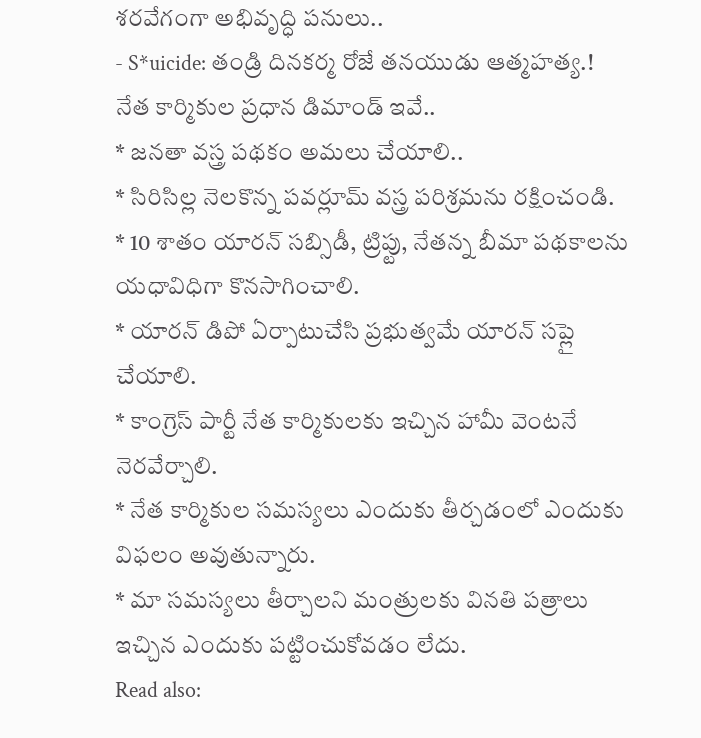శరవేగంగా అభివృద్ధి పనులు..
- S*uicide: తండ్రి దినకర్మ రోజే తనయుడు ఆత్మహత్య.!
నేత కార్మికుల ప్రధాన డిమాండ్ ఇవే..
* జనతా వస్త్ర పథకం అమలు చేయాలి..
* సిరిసిల్ల నెలకొన్న పవర్లూమ్ వస్త్ర పరిశ్రమను రక్షించండి.
* 10 శాతం యారన్ సబ్సిడీ, ట్రిప్టు, నేతన్న బీమా పథకాలను యధావిధిగా కొనసాగించాలి.
* యారన్ డిపో ఏర్పాటుచేసి ప్రభుత్వమే యారన్ సప్లై చేయాలి.
* కాంగ్రెస్ పార్టీ నేత కార్మికులకు ఇచ్చిన హామీ వెంటనే నెరవేర్చాలి.
* నేత కార్మికుల సమస్యలు ఎందుకు తీర్చడంలో ఎందుకు విఫలం అవుతున్నారు.
* మా సమస్యలు తీర్చాలని మంత్రులకు వినతి పత్రాలు ఇచ్చిన ఎందుకు పట్టించుకోవడం లేదు.
Read also: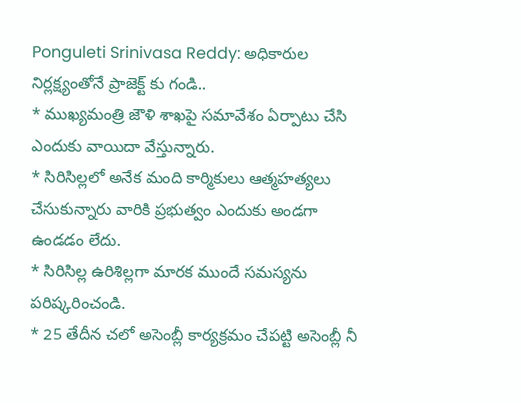Ponguleti Srinivasa Reddy: అధికారుల నిర్లక్ష్యంతోనే ప్రాజెక్ట్ కు గండి..
* ముఖ్యమంత్రి జౌళి శాఖపై సమావేశం ఏర్పాటు చేసి ఎందుకు వాయిదా వేస్తున్నారు.
* సిరిసిల్లలో అనేక మంది కార్మికులు ఆత్మహత్యలు చేసుకున్నారు వారికి ప్రభుత్వం ఎందుకు అండగా ఉండడం లేదు.
* సిరిసిల్ల ఉరిశిల్లగా మారక ముందే సమస్యను పరిష్కరించండి.
* 25 తేదీన చలో అసెంబ్లీ కార్యక్రమం చేపట్టి అసెంబ్లీ నీ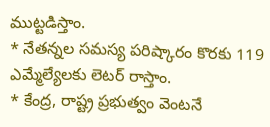ముట్టడిస్తాం.
* నేతన్నల సమస్య పరిష్కారం కొరకు 119 ఎమ్మేల్యేలకు లెటర్ రాస్తాం.
* కేంద్ర, రాష్ట్ర ప్రభుత్వం వెంటనే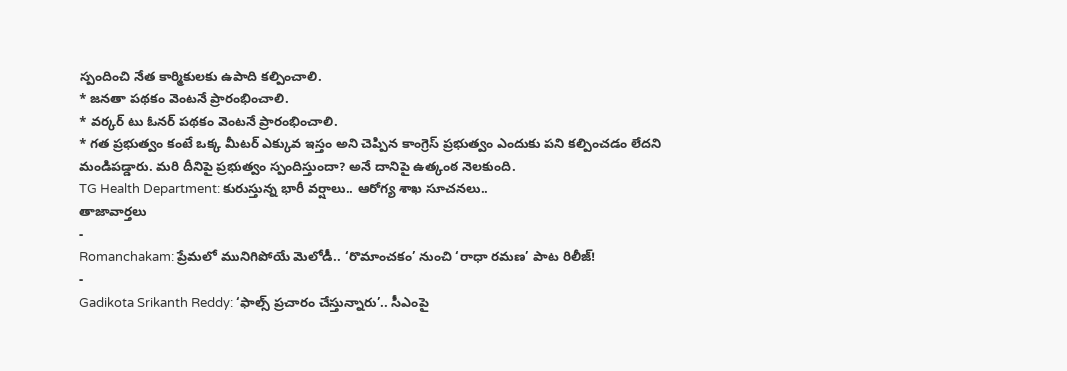స్పందించి నేత కార్మికులకు ఉపాది కల్పించాలి.
* జనతా పథకం వెంటనే ప్రారంభించాలి.
* వర్కర్ టు ఓనర్ పథకం వెంటనే ప్రారంభించాలి.
* గత ప్రభుత్వం కంటే ఒక్క మీటర్ ఎక్కువ ఇస్తం అని చెప్పిన కాంగ్రెస్ ప్రభుత్వం ఎందుకు పని కల్పించడం లేదని మండిపడ్డారు. మరి దీనిపై ప్రభుత్వం స్పందిస్తుందా? అనే దానిపై ఉత్కంఠ నెలకుంది.
TG Health Department: కురుస్తున్న భారీ వర్షాలు.. ఆరోగ్య శాఖ సూచనలు..
తాజావార్తలు
-
Romanchakam: ప్రేమలో మునిగిపోయే మెలోడీ.. ‘రొమాంచకం’ నుంచి ‘రాధా రమణ’ పాట రిలీజ్!
-
Gadikota Srikanth Reddy: ‘ఫాల్స్ ప్రచారం చేస్తున్నారు’.. సీఎంపై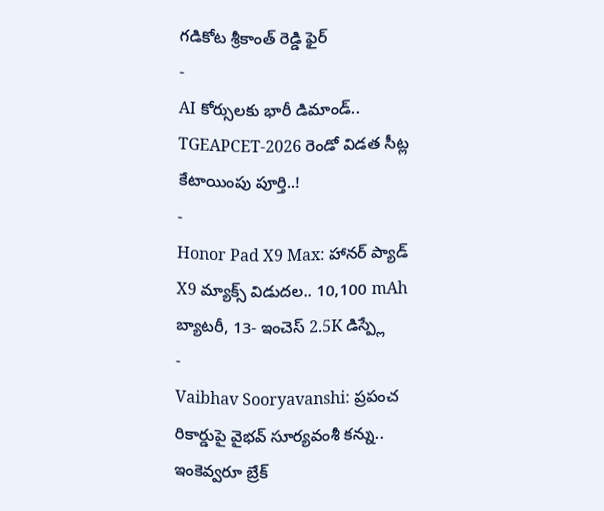గడికోట శ్రీకాంత్ రెడ్డి ఫైర్
-
AI కోర్సులకు భారీ డిమాండ్.. TGEAPCET-2026 రెండో విడత సీట్ల కేటాయింపు పూర్తి..!
-
Honor Pad X9 Max: హానర్ ప్యాడ్ X9 మ్యాక్స్ విడుదల.. 10,100 mAh బ్యాటరీ, 13- ఇంచెస్ 2.5K డిస్ప్లే
-
Vaibhav Sooryavanshi: ప్రపంచ రికార్డుపై వైభవ్ సూర్యవంశీ కన్ను.. ఇంకెవ్వరూ బ్రేక్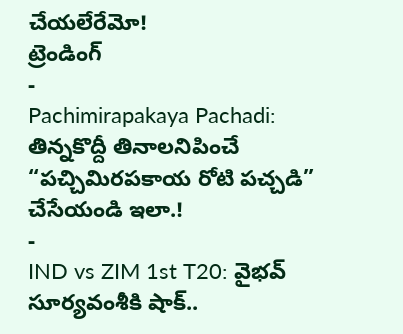చేయలేరేమో!
ట్రెండింగ్
-
Pachimirapakaya Pachadi: తిన్నకొద్దీ తినాలనిపించే “పచ్చిమిరపకాయ రోటి పచ్చడి” చేసేయండి ఇలా.!
-
IND vs ZIM 1st T20: వైభవ్ సూర్యవంశీకి షాక్..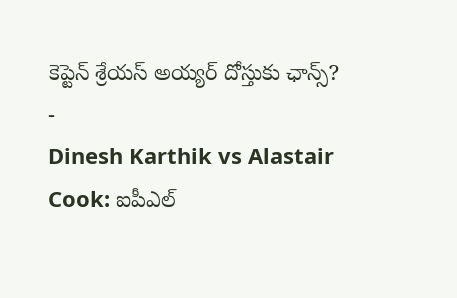కెప్టెన్ శ్రేయస్ అయ్యర్ దోస్తుకు ఛాన్స్?
-
Dinesh Karthik vs Alastair Cook: ఐపీఎల్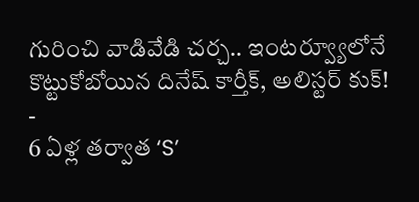గురించి వాడివేడి చర్చ.. ఇంటర్వ్యూలోనే కొట్టుకోబోయిన దినేష్ కార్తీక్, అలిస్టర్ కుక్!
-
6 ఏళ్ల తర్వాత ‘S’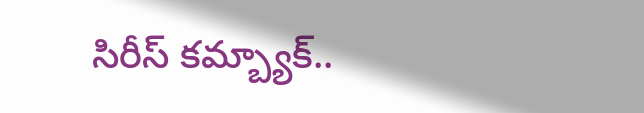సిరీస్ కమ్బ్యాక్..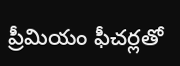ప్రీమియం ఫీచర్లతో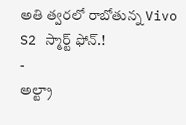అతి త్వరలో రాబోతున్న Vivo S2 స్మార్ట్ ఫోన్.!
-
అల్ట్రా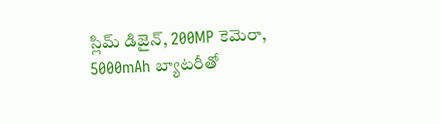స్లిమ్ డిజైన్, 200MP కెమెరా, 5000mAh బ్యాటరీతో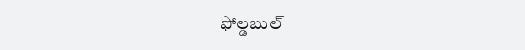ఫోల్డబుల్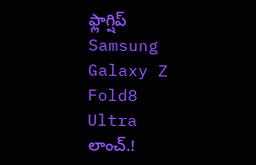ఫ్లాగ్షిప్ Samsung Galaxy Z Fold8 Ultra లాంచ్.!